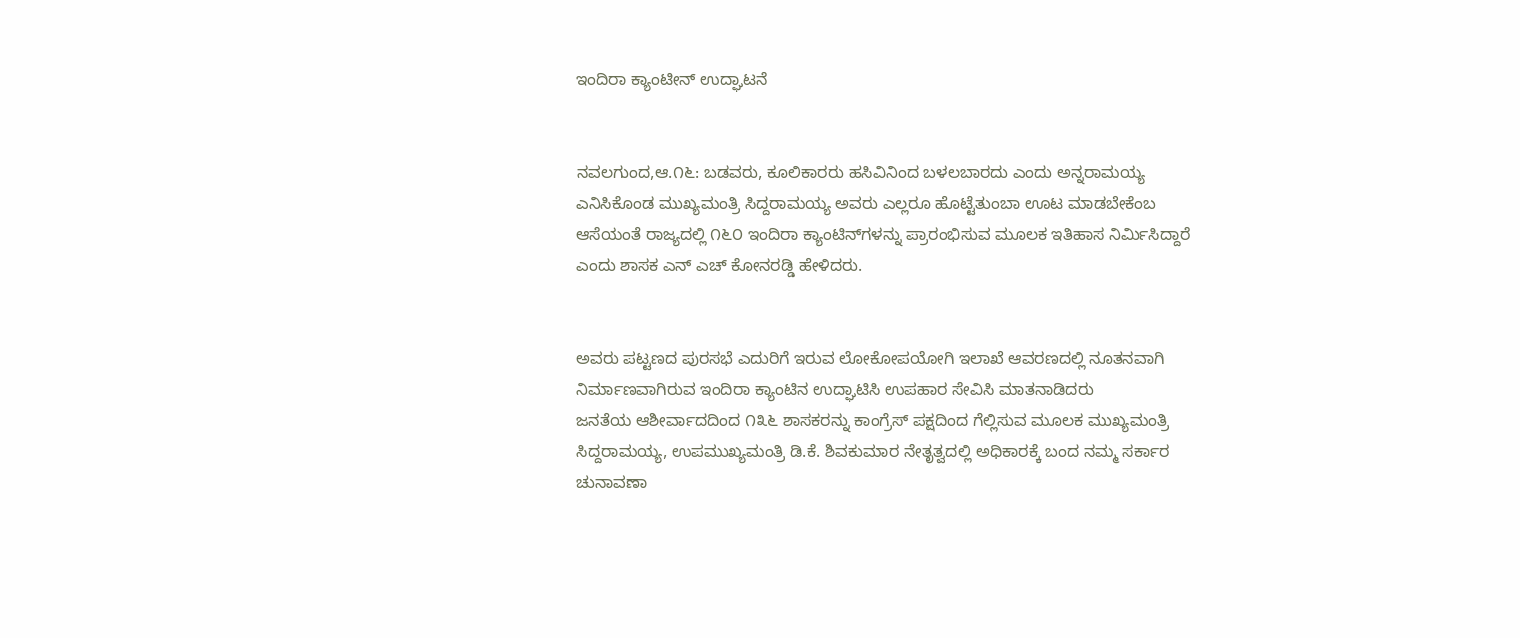ಇಂದಿರಾ ಕ್ಯಾಂಟೀನ್ ಉದ್ಘಾಟನೆ


ನವಲಗುಂದ,ಆ.೧೬: ಬಡವರು, ಕೂಲಿಕಾರರು ಹಸಿವಿನಿಂದ ಬಳಲಬಾರದು ಎಂದು ಅನ್ನರಾಮಯ್ಯ ಎನಿಸಿಕೊಂಡ ಮುಖ್ಯಮಂತ್ರಿ ಸಿದ್ದರಾಮಯ್ಯ ಅವರು ಎಲ್ಲರೂ ಹೊಟ್ಟೆತುಂಬಾ ಊಟ ಮಾಡಬೇಕೆಂಬ ಆಸೆಯಂತೆ ರಾಜ್ಯದಲ್ಲಿ ೧೬೦ ಇಂದಿರಾ ಕ್ಯಾಂಟಿನ್‌ಗಳನ್ನು ಪ್ರಾರಂಭಿಸುವ ಮೂಲಕ ಇತಿಹಾಸ ನಿರ್ಮಿಸಿದ್ದಾರೆ ಎಂದು ಶಾಸಕ ಎನ್ ಎಚ್ ಕೋನರಡ್ಡಿ ಹೇಳಿದರು.


ಅವರು ಪಟ್ಟಣದ ಪುರಸಭೆ ಎದುರಿಗೆ ಇರುವ ಲೋಕೋಪಯೋಗಿ ಇಲಾಖೆ ಆವರಣದಲ್ಲಿ ನೂತನವಾಗಿ ನಿರ್ಮಾಣವಾಗಿರುವ ಇಂದಿರಾ ಕ್ಯಾಂಟಿನ ಉದ್ಘಾಟಿಸಿ ಉಪಹಾರ ಸೇವಿಸಿ ಮಾತನಾಡಿದರು
ಜನತೆಯ ಆಶೀರ್ವಾದದಿಂದ ೧೩೬ ಶಾಸಕರನ್ನು ಕಾಂಗ್ರೆಸ್ ಪಕ್ಷದಿಂದ ಗೆಲ್ಲಿಸುವ ಮೂಲಕ ಮುಖ್ಯಮಂತ್ರಿ ಸಿದ್ದರಾಮಯ್ಯ, ಉಪಮುಖ್ಯಮಂತ್ರಿ ಡಿ.ಕೆ. ಶಿವಕುಮಾರ ನೇತೃತ್ವದಲ್ಲಿ ಅಧಿಕಾರಕ್ಕೆ ಬಂದ ನಮ್ಮ ಸರ್ಕಾರ ಚುನಾವಣಾ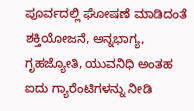ಪೂರ್ವದಲ್ಲಿ ಘೋಷಣೆ ಮಾಡಿದಂತೆ ಶಕ್ತಿಯೋಜನೆ, ಅನ್ನಭಾಗ್ಯ, ಗೃಹಜ್ಯೋತಿ, ಯುವನಿಧಿ ಅಂತಹ ಐದು ಗ್ಯಾರೆಂಟಿಗಳನ್ನು ನೀಡಿ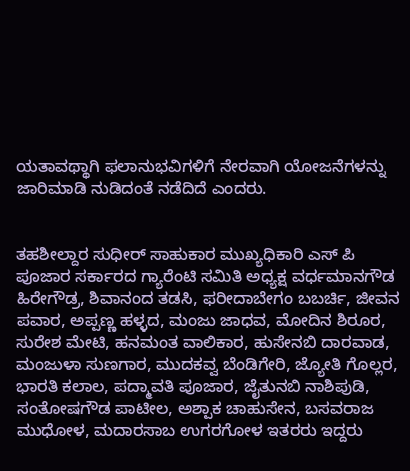ಯತಾವಥ್ಥಾಗಿ ಫಲಾನುಭವಿಗಳಿಗೆ ನೇರವಾಗಿ ಯೋಜನೆಗಳನ್ನು ಜಾರಿಮಾಡಿ ನುಡಿದಂತೆ ನಡೆದಿದೆ ಎಂದರು.


ತಹಶೀಲ್ದಾರ ಸುಧೀರ್ ಸಾಹುಕಾರ ಮುಖ್ಯಧಿಕಾರಿ ಎಸ್ ಪಿ ಪೂಜಾರ ಸರ್ಕಾರದ ಗ್ಯಾರೆಂಟಿ ಸಮಿತಿ ಅಧ್ಯಕ್ಷ ವರ್ಧಮಾನಗೌಡ ಹಿರೇಗೌಡ್ರ, ಶಿವಾನಂದ ತಡಸಿ, ಫರೀದಾಬೇಗಂ ಬಬರ್ಚಿ, ಜೀವನ ಪವಾರ, ಅಪ್ಪಣ್ಣ ಹಳ್ಳದ, ಮಂಜು ಜಾಧವ, ಮೋದಿನ ಶಿರೂರ, ಸುರೇಶ ಮೇಟಿ, ಹನಮಂತ ವಾಲಿಕಾರ, ಹುಸೇನಬಿ ದಾರವಾಡ, ಮಂಜುಳಾ ಸುಣಗಾರ, ಮುದಕವ್ವ ಬೆಂಡಿಗೇರಿ, ಜ್ಯೋತಿ ಗೊಲ್ಲರ, ಭಾರತಿ ಕಲಾಲ, ಪದ್ಮಾವತಿ ಪೂಜಾರ, ಜೈತುನಬಿ ನಾಶಿಪುಡಿ, ಸಂತೋಷಗೌಡ ಪಾಟೀಲ, ಅಶ್ಪಾಕ ಚಾಹುಸೇನ, ಬಸವರಾಜ ಮುಧೋಳ, ಮದಾರಸಾಬ ಉಗರಗೋಳ ಇತರರು ಇದ್ದರು